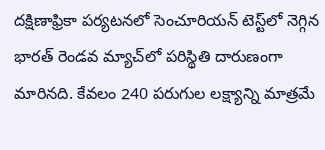ద‌క్షిణాఫ్రికా ప‌ర్య‌ట‌న‌లో సెంచూరియ‌న్ టెస్ట్‌లో నెగ్గిన భార‌త్ రెండ‌వ మ్యాచ్‌లో ప‌రిస్థితి దారుణంగా మారిన‌ది. కేవ‌లం 240 ప‌రుగుల ల‌క్ష్యాన్ని మాత్ర‌మే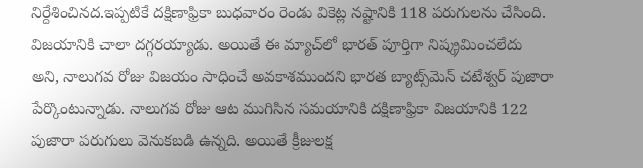నిర్దేశించిన‌ద‌.ఇప్ప‌టికే ద‌క్షిణాఫ్రికా బుధ‌వారం రెండు వికెట్ల న‌ష్టానికి 118 ప‌రుగులను చేసింది. విజ‌యానికి చాలా ద‌గ్గ‌ర‌య్యాడు. అయితే ఈ మ్యాచ్‌లో భార‌త్ పూర్తిగా నిష్క్ర‌మించ‌లేదు అని, నాలుగవ రోజు విజ‌యం సాధించే అవ‌కాశ‌ముంద‌ని భార‌త బ్యాట్స్‌మెన్ చ‌టేశ్వ‌ర్ పుజారా పేర్కొంటున్నాడు. నాలుగ‌వ రోజు ఆట ముగిసిన స‌మ‌యానికి ద‌క్షిణాఫ్రికా విజ‌యానికి 122 పుజారా ప‌రుగులు వెనుక‌బ‌డి ఉన్న‌ది. అయితే క్రీజుల‌క్ష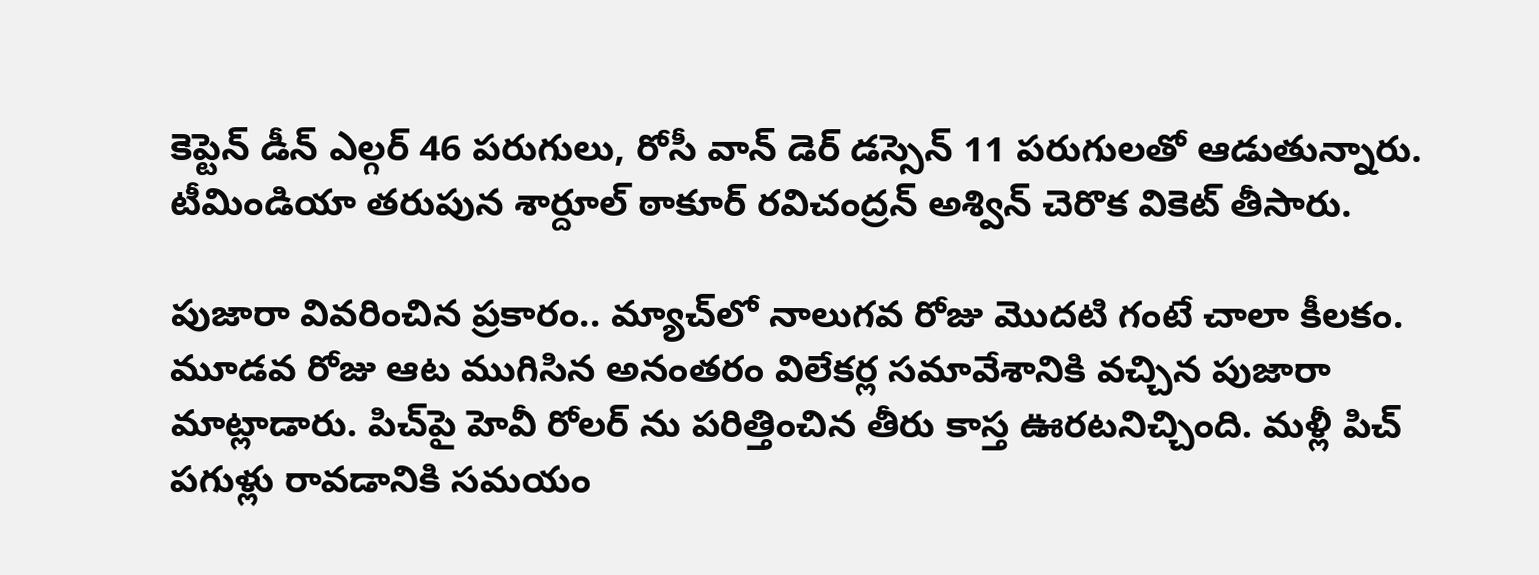కెప్టెన్ డీన్ ఎల్గ‌ర్ 46 ప‌రుగులు, రోసీ వాన్ డెర్ డ‌స్సెన్ 11 ప‌రుగుల‌తో ఆడుతున్నారు. టీమిండియా త‌రుపున శార్దూల్ ఠాకూర్ ర‌విచంద్ర‌న్ అశ్విన్ చెరొక వికెట్ తీసారు.

పుజారా వివ‌రించిన ప్ర‌కారం.. మ్యాచ్‌లో నాలుగ‌వ రోజు మొద‌టి గంటే చాలా కీల‌కం. మూడ‌వ రోజు ఆట ముగిసిన అనంత‌రం విలేక‌ర్ల స‌మావేశానికి వ‌చ్చిన పుజారా మాట్లాడారు. పిచ్‌పై హెవీ రోల‌ర్ ను ప‌రిత్తించిన తీరు కాస్త ఊర‌ట‌నిచ్చింది. మ‌ళ్లీ పిచ్ ప‌గుళ్లు రావ‌డానికి స‌మ‌యం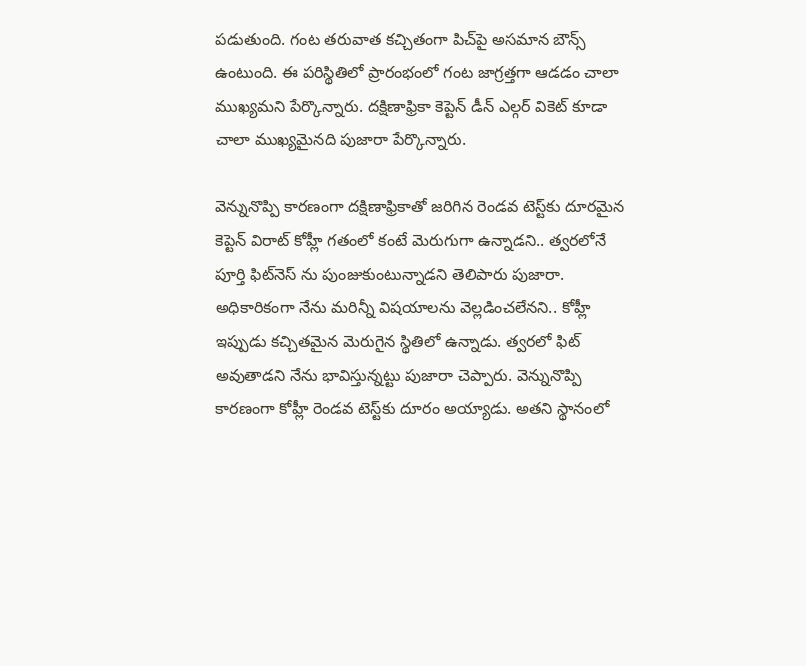ప‌డుతుంది. గంట త‌రువాత క‌చ్చితంగా పిచ్‌పై అస‌మాన బౌన్స్ ఉంటుంది. ఈ ప‌రిస్థితిలో ప్రారంభంలో గంట జాగ్ర‌త్త‌గా ఆడడం చాలా ముఖ్య‌మ‌ని పేర్కొన్నారు. ద‌క్షిణాఫ్రికా కెప్టెన్ డీన్ ఎల్గ‌ర్ వికెట్ కూడా చాలా ముఖ్య‌మైన‌ది పుజారా పేర్కొన్నారు.

వెన్నునొప్పి కార‌ణంగా ద‌క్షిణాఫ్రికాతో జ‌రిగిన రెండ‌వ టెస్ట్‌కు దూర‌మైన కెప్టెన్ విరాట్ కోహ్లీ గ‌తంలో కంటే మెరుగుగా ఉన్నాడ‌ని.. త్వ‌ర‌లోనే పూర్తి ఫిట్‌నెస్ ను పుంజుకుంటున్నాడ‌ని తెలిపారు పుజారా. అధికారికంగా నేను మ‌రిన్నీ విష‌యాల‌ను వెల్ల‌డించ‌లేన‌ని.. కోహ్లీ ఇప్పుడు క‌చ్చిత‌మైన మెరుగైన స్థితిలో ఉన్నాడు. త్వ‌ర‌లో ఫిట్ అవుతాడని నేను భావిస్తున్నట్టు పుజారా చెప్పారు. వెన్నునొప్పి కార‌ణంగా కోహ్లీ రెండ‌వ టెస్ట్‌కు దూరం అయ్యాడు. అత‌ని స్థానంలో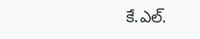కే.ఎల్‌.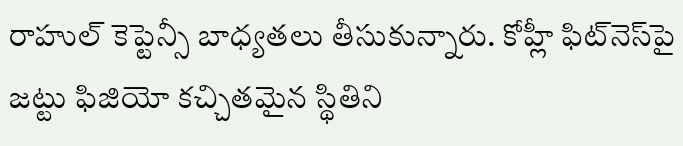రాహుల్ కెప్టెన్సీ బాధ్య‌త‌లు తీసుకున్నారు. కోహ్లీ ఫిట్‌నెస్‌పై జ‌ట్టు ఫిజియో క‌చ్చిత‌మైన స్థితిని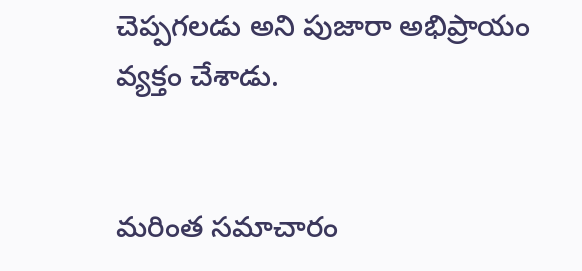చెప్ప‌గ‌ల‌డు అని పుజారా అభిప్రాయం వ్య‌క్తం చేశాడు.


మరింత సమాచారం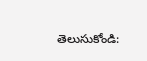తెలుసుకోండి: